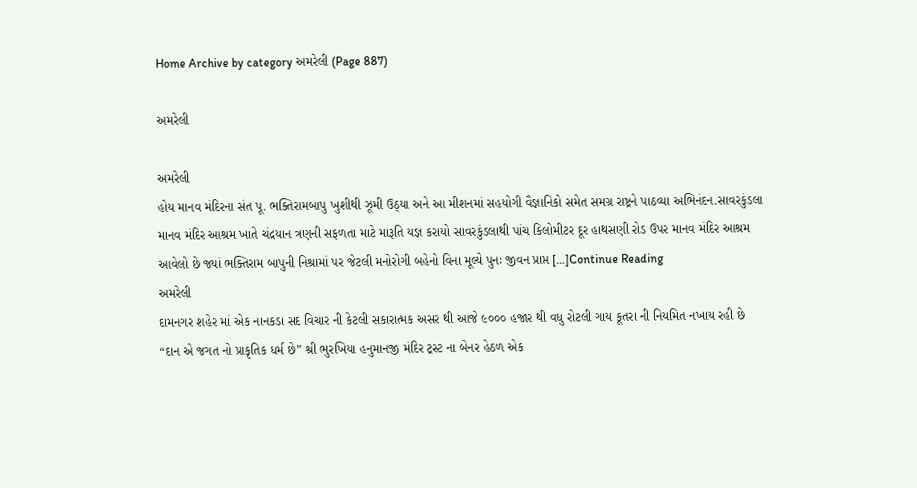Home Archive by category અમરેલી (Page 887)

અમરેલી

અમરેલી
હોય માનવ મંદિરના સંત પૂ. ભક્તિરામબાપુ ખુશીથી ઝૂમી ઉઠ્યા અને આ મીશનમાં સહયોગી વૈજ્ઞાનિકો સમેત સમગ્ર રાષ્ટ્રને પાઠવ્યા અભિનંદન.સાવરકુંડલા માનવ મંદિર આશ્રમ ખાતે ચંદ્રયાન ત્રણની સફળતા માટે મારૂતિ યજ્ઞ કરાયો સાવરકુંડલાથી પાંચ કિલોમીટર દૂર હાથસણી રોડ ઉપર માનવ મંદિર આશ્રમ આવેલો છે જ્યાં ભક્તિરામ બાપુની નિશ્રામાં પર જેટલી મનોરોગી બહેનો વિના મૂલ્યે પુનઃ જીવન પ્રાપ્ત […]Continue Reading
અમરેલી
દામનગર શહેર માં એક નાનકડા સદ વિચાર ની કેટલી સકારાત્મક અસર થી આજે ૯૦૦૦ હજાર થી વધુ રોટલી ગાય કૂતરા ની નિયમિત નખાય રહી છે          “દાન એ જગત નો પ્રાકૃતિક ધર્મ છે” શ્રી ભુરખિયા હનુમાનજી મંદિર ટ્રસ્ટ ના બેનર હેઠળ એક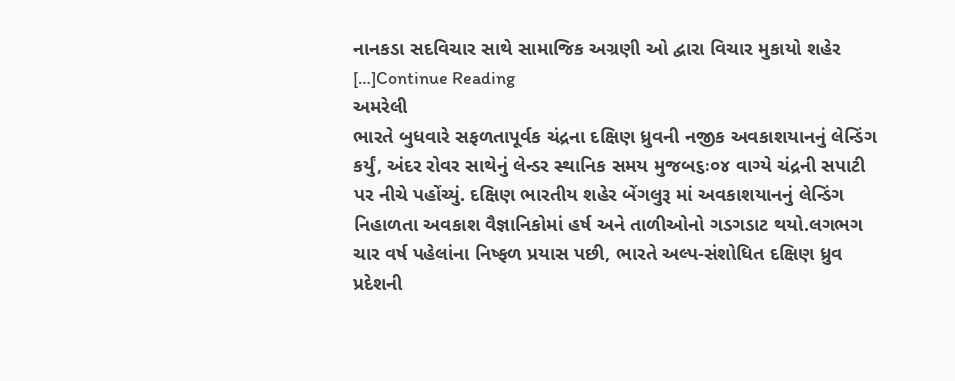નાનકડા સદવિચાર સાથે સામાજિક અગ્રણી ઓ દ્વારા વિચાર મુકાયો શહેર […]Continue Reading
અમરેલી
ભારતે બુધવારે સફળતાપૂર્વક ચંદ્રના દક્ષિણ ધ્રુવની નજીક અવકાશયાનનું લેન્ડિંગ કર્યું, અંદર રોવર સાથેનું લેન્ડર સ્થાનિક સમય મુજબ૬ઃ૦૪ વાગ્યે ચંદ્રની સપાટી પર નીચે પહોંચ્યું. દક્ષિણ ભારતીય શહેર બેંગલુરૂ માં અવકાશયાનનું લેન્ડિંગ  નિહાળતા અવકાશ વૈજ્ઞાનિકોમાં હર્ષ અને તાળીઓનો ગડગડાટ થયો.લગભગ ચાર વર્ષ પહેલાંના નિષ્ફળ પ્રયાસ પછી, ભારતે અલ્પ-સંશોધિત દક્ષિણ ધ્રુવ પ્રદેશની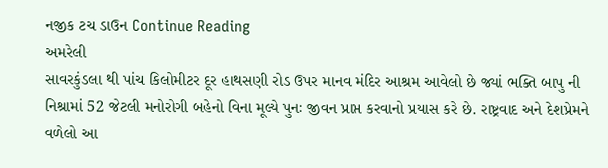નજીક ટચ ડાઉન Continue Reading
અમરેલી
સાવરકુંડલા થી પાંચ કિલોમીટર દૂર હાથસણી રોડ ઉપર માનવ મંદિર આશ્રમ આવેલો છે જ્યાં ભક્તિ બાપુ ની નિશ્રામાં 52 જેટલી મનોરોગી બહેનો વિના મૂલ્યે પુનઃ જીવન પ્રાપ્ત કરવાનો પ્રયાસ કરે છે. રાષ્ટ્રવાદ અને દેશપ્રેમને વળેલો આ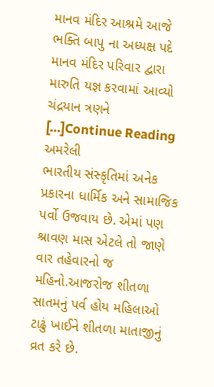માનવ મંદિર આશ્રમે આજે ભક્તિ બાપુ ના અધ્યક્ષ પદે માનવ મંદિર પરિવાર દ્વારા મારુતિ યજ્ઞ કરવામાં આવ્યો ચંદ્રયાન ત્રણને […]Continue Reading
અમરેલી
ભારતીય સંસ્કૃતિમાં અનેક પ્રકારના ધાર્મિક અને સામાજિક પર્વો ઉજવાય છે. એમાં પણ શ્રાવણ માસ એટલે તો જાણે વાર તહેવારનો જ મહિનો.આજરોજ શીતળા સાતમનું પર્વ હોય મહિલાઓ ટાઢું ખાઈને શીતળા માતાજીનું વ્રત કરે છે.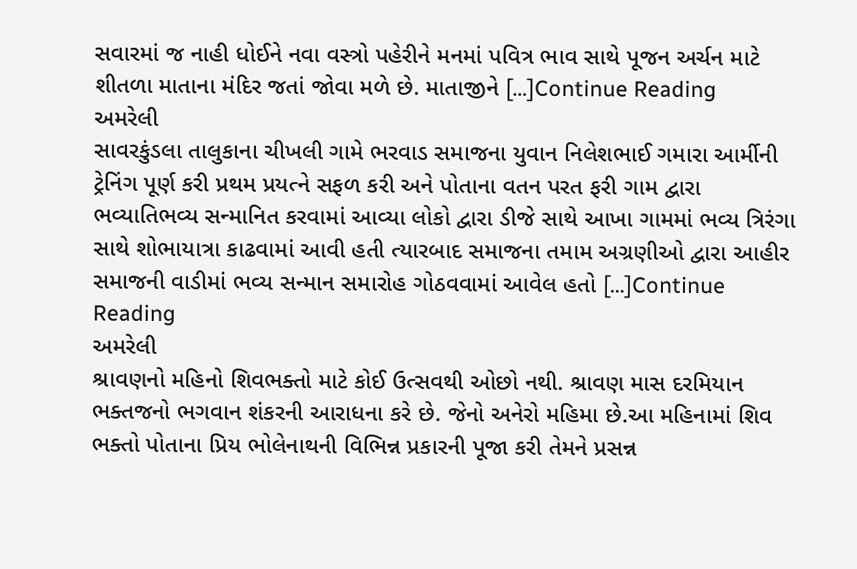સવારમાં જ નાહી ધોઈને નવા વસ્ત્રો પહેરીને મનમાં પવિત્ર ભાવ સાથે પૂજન અર્ચન માટે શીતળા માતાના મંદિર જતાં જોવા મળે છે. માતાજીને […]Continue Reading
અમરેલી
સાવરકુંડલા તાલુકાના ચીખલી ગામે ભરવાડ સમાજના યુવાન નિલેશભાઈ ગમારા આર્મીની ટ્રેનિંગ પૂર્ણ કરી પ્રથમ પ્રયત્ને સફળ કરી અને પોતાના વતન પરત ફરી ગામ દ્વારા ભવ્યાતિભવ્ય સન્માનિત કરવામાં આવ્યા લોકો દ્વારા ડીજે સાથે આખા ગામમાં ભવ્ય ત્રિરંગા સાથે શોભાયાત્રા કાઢવામાં આવી હતી ત્યારબાદ સમાજના તમામ અગ્રણીઓ દ્વારા આહીર સમાજની વાડીમાં ભવ્ય સન્માન સમારોહ ગોઠવવામાં આવેલ હતો […]Continue Reading
અમરેલી
શ્રાવણનો મહિનો શિવભક્તો માટે કોઈ ઉત્સવથી ઓછો નથી. શ્રાવણ માસ દરમિયાન ભક્તજનો ભગવાન શંકરની આરાધના કરે છે. જેનો અનેરો મહિમા છે.આ મહિનામાં શિવ ભક્તો પોતાના પ્રિય ભોલેનાથની વિભિન્ન પ્રકારની પૂજા કરી તેમને પ્રસન્ન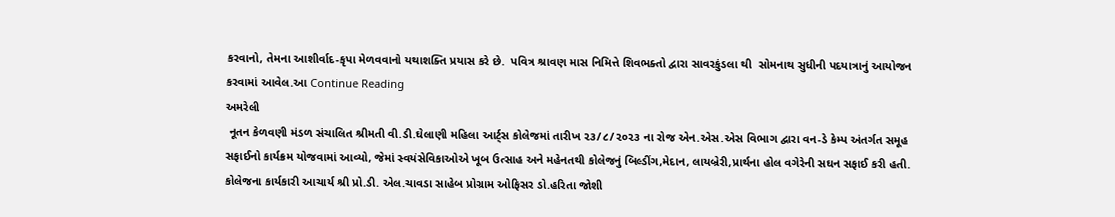કરવાનો, તેમના આશીર્વાદ-કૃપા મેળવવાનો યથાશક્તિ પ્રયાસ કરે છે.  પવિત્ર શ્રાવણ માસ નિમિત્તે શિવભક્તો દ્વારા સાવરકુંડલા થી  સોમનાથ સુધીની પદયાત્રાનું આયોજન કરવામાં આવેલ.આ Continue Reading
અમરેલી
 નૂતન કેળવણી મંડળ સંચાલિત શ્રીમતી વી.ડી.ઘેલાણી મહિલા આર્ટ્સ કોલેજમાં તારીખ ૨૩/૮/૨૦૨૩ ના રોજ એન.એસ.એસ વિભાગ દ્વારા વન-ડે કેમ્પ અંતર્ગત સમૂહ સફાઈનો કાર્યક્રમ યોજવામાં આવ્યો, જેમાં સ્વયંસેવિકાઓએ ખૂબ ઉત્સાહ અને મહેનતથી કોલેજનું બિલ્ડીંગ,મેદાન, લાયબ્રેરી,પ્રાર્થના હોલ વગેરેની સઘન સફાઈ કરી હતી. કોલેજના કાર્યકારી આચાર્ય શ્રી પ્રો.ડી. એલ.ચાવડા સાહેબ પ્રોગ્રામ ઓફિસર ડો.હરિતા જોશી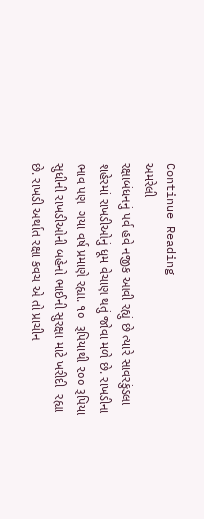Continue Reading
અમરેલી
રક્ષાબંધનનું પર્વ હવે નજીક આવી રહ્યું છે ત્યારે સાવરકુંડલા શહેરમાં રાખડીઓનું ધૂમ વેચાણ થતું જોવા મળે છે. રાખડીના ભાવ પણ  ગયા વર્ષ પ્રમાણે રહ્યા. ૧૦  રૂપિયાથી ૨૦૦ રૂપિયા સુધીની રાખડીઓની બહેનો ભાઈની સુરક્ષા માટે ખરીદી  રહ્યા છે. રાખડી અર્થાત રક્ષા કવચ એ તો પ્રાચીન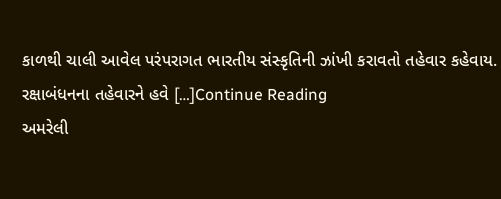કાળથી ચાલી આવેલ પરંપરાગત ભારતીય સંસ્કૃતિની ઝાંખી કરાવતો તહેવાર કહેવાય. રક્ષાબંધનના તહેવારને હવે […]Continue Reading
અમરેલી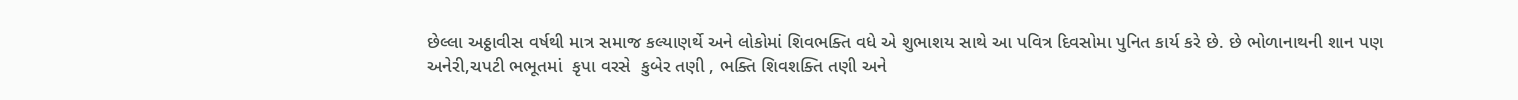છેલ્લા અઠ્ઠાવીસ વર્ષથી માત્ર સમાજ કલ્યાણર્થે અને લોકોમાં શિવભક્તિ વધે એ શુભાશય સાથે આ પવિત્ર દિવસોમા પુનિત કાર્ય કરે છે. છે ભોળાનાથની શાન પણ અનેરી,ચપટી ભભૂતમાં  કૃપા વરસે  કુબેર તણી , ભક્તિ શિવશક્તિ તણી અને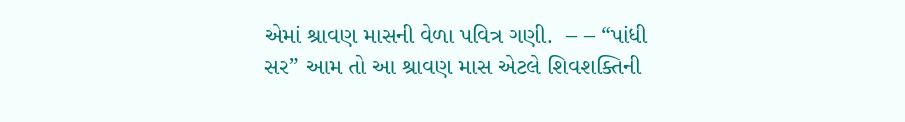એમાં શ્રાવણ માસની વેળા પવિત્ર ગણી.  – – “પાંધી સર” આમ તો આ શ્રાવણ માસ એટલે શિવશક્તિની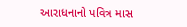આરાધનાનો પવિત્ર માસ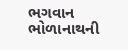ભગવાન ભોળાનાથની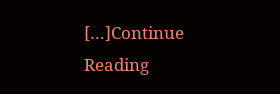[…]Continue Reading